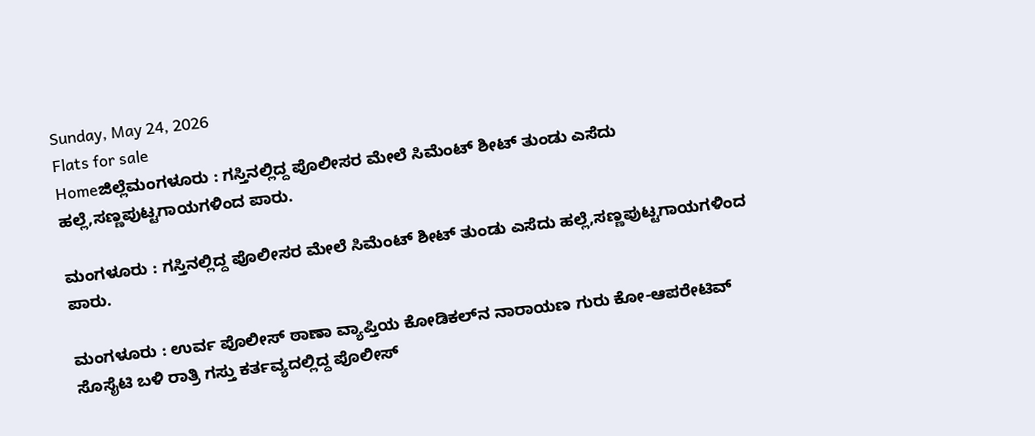Sunday, May 24, 2026
Flats for sale
Homeಜಿಲ್ಲೆಮಂಗಳೂರು : ಗಸ್ತಿನಲ್ಲಿದ್ದ ಪೊಲೀಸರ ಮೇಲೆ ಸಿಮೆಂಟ್ ಶೀಟ್ ತುಂಡು ಎಸೆದು ಹಲ್ಲೆ,ಸಣ್ಣಪುಟ್ಟಗಾಯಗಳಿಂದ ಪಾರು.

ಮಂಗಳೂರು : ಗಸ್ತಿನಲ್ಲಿದ್ದ ಪೊಲೀಸರ ಮೇಲೆ ಸಿಮೆಂಟ್ ಶೀಟ್ ತುಂಡು ಎಸೆದು ಹಲ್ಲೆ,ಸಣ್ಣಪುಟ್ಟಗಾಯಗಳಿಂದ ಪಾರು.

ಮಂಗಳೂರು : ಉರ್ವ ಪೊಲೀಸ್ ಠಾಣಾ ವ್ಯಾಪ್ತಿಯ ಕೋಡಿಕಲ್‌ನ ನಾರಾಯಣ ಗುರು ಕೋ-ಆಪರೇಟಿವ್ ಸೊಸೈಟಿ ಬಳಿ ರಾತ್ರಿ ಗಸ್ತು ಕರ್ತವ್ಯದಲ್ಲಿದ್ದ ಪೊಲೀಸ್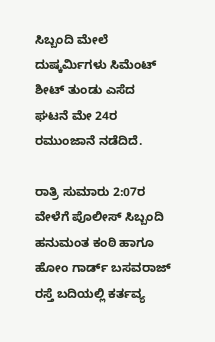ಸಿಬ್ಬಂದಿ ಮೇಲೆ ದುಷ್ಕರ್ಮಿಗಳು ಸಿಮೆಂಟ್ ಶೀಟ್ ತುಂಡು ಎಸೆದ ಘಟನೆ ಮೇ 24ರ ರಮುಂಜಾನೆ ನಡೆದಿದೆ.

ರಾತ್ರಿ ಸುಮಾರು 2:07ರ ವೇಳೆಗೆ ಪೊಲೀಸ್ ಸಿಬ್ಬಂದಿ ಹನುಮಂತ ಕಂಠಿ ಹಾಗೂ ಹೋಂ ಗಾರ್ಡ್ ಬಸವರಾಜ್ ರಸ್ತೆ ಬದಿಯಲ್ಲಿ ಕರ್ತವ್ಯ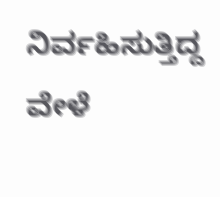ನಿರ್ವಹಿಸುತ್ತಿದ್ದ ವೇಳೆ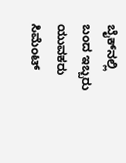ಬೈಕ್‌ನಲ್ಲಿ ಬಂದ ಇಬ್ಬರು ಯುವಕರು ಸಿಮೆಂಟ್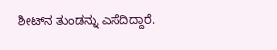ಶೀಟ್‌ನ ತುಂಡನ್ನು ಎಸೆದಿದ್ದಾರೆ.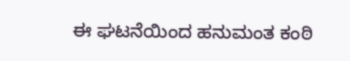ಈ ಘಟನೆಯಿಂದ ಹನುಮಂತ ಕಂಠಿ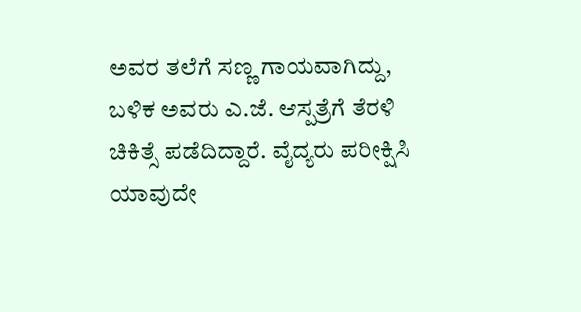ಅವರ ತಲೆಗೆ ಸಣ್ಣ ಗಾಯವಾಗಿದ್ದು, ಬಳಿಕ ಅವರು ಎ.ಜೆ. ಆಸ್ಪತ್ರೆಗೆ ತೆರಳಿ ಚಿಕಿತ್ಸೆ ಪಡೆದಿದ್ದಾರೆ. ವೈದ್ಯರು ಪರೀಕ್ಷಿಸಿ ಯಾವುದೇ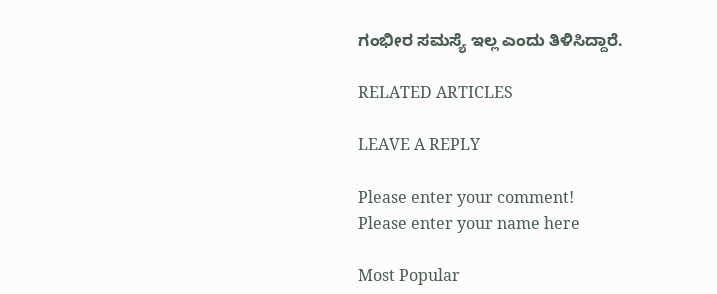ಗಂಭೀರ ಸಮಸ್ಯೆ ಇಲ್ಲ ಎಂದು ತಿಳಿಸಿದ್ದಾರೆ.

RELATED ARTICLES

LEAVE A REPLY

Please enter your comment!
Please enter your name here

Most Popular